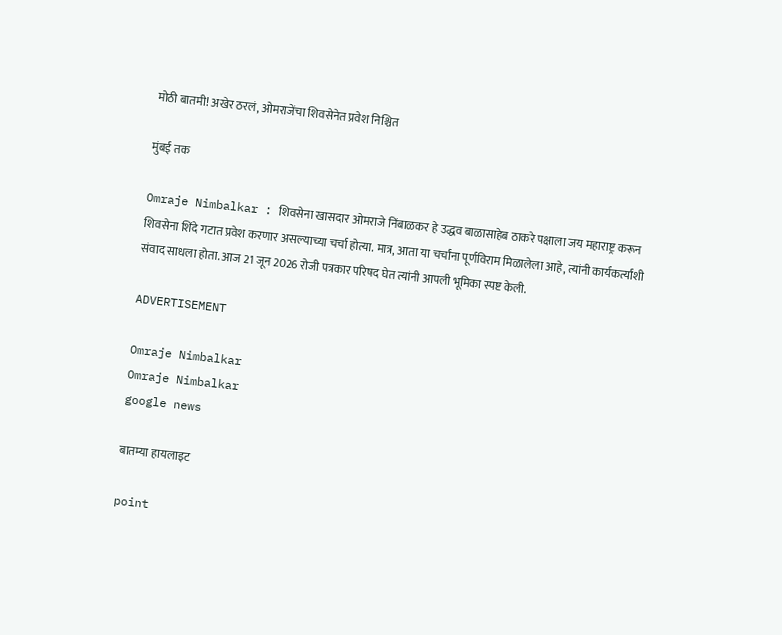मोठी बातमी! अखेर ठरलं, ओमराजेंचा शिवसेनेत प्रवेश निश्चित

मुंबई तक

Omraje Nimbalkar : शिवसेना खासदार ओमराजे निंबाळकर हे उद्धव बाळासाहेब ठाकरे पक्षाला जय महाराष्ट्र करून शिवसेना शिंदे गटात प्रवेश करणार असल्याच्या चर्चा होत्या. मात्र, आता या चर्चांना पूर्णविराम मिळालेला आहे, त्यांनी कार्यकर्त्यांशी संवाद साधला होता. आज 21 जून 2026 रोजी पत्रकार परिषद घेत त्यांनी आपली भूमिका स्पष्ट केली.

ADVERTISEMENT

Omraje Nimbalkar
Omraje Nimbalkar
google news

बातम्या हायलाइट

point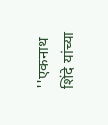''एकनाथ शिंदे यांच्या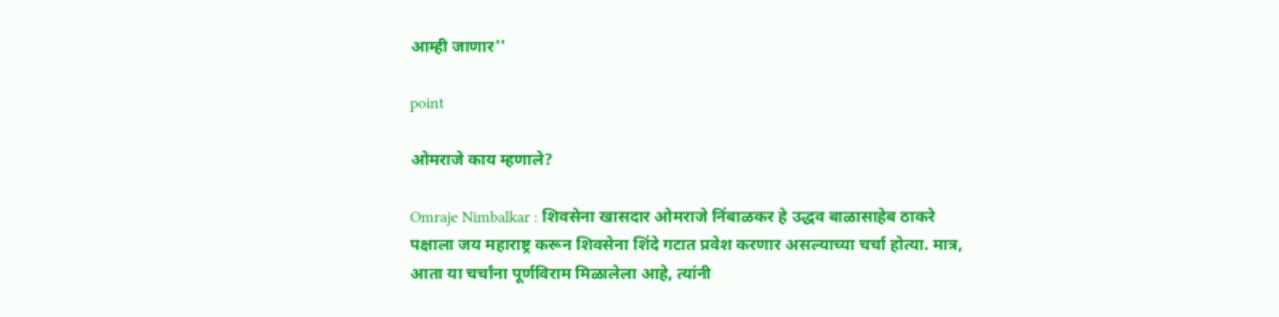आम्ही जाणार''

point

ओमराजे काय म्हणाले?

Omraje Nimbalkar : शिवसेना खासदार ओमराजे निंबाळकर हे उद्धव बाळासाहेब ठाकरे पक्षाला जय महाराष्ट्र करून शिवसेना शिंदे गटात प्रवेश करणार असल्याच्या चर्चा होत्या. मात्र, आता या चर्चांना पूर्णविराम मिळालेला आहे, त्यांनी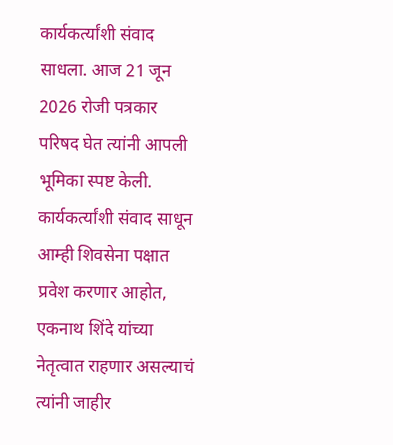कार्यकर्त्यांशी संवाद साधला. आज 21 जून 2026 रोजी पत्रकार परिषद घेत त्यांनी आपली भूमिका स्पष्ट केली. कार्यकर्त्यांशी संवाद साधून आम्ही शिवसेना पक्षात प्रवेश करणार आहोत, एकनाथ शिंदे यांच्या नेतृत्वात राहणार असल्याचं त्यांनी जाहीर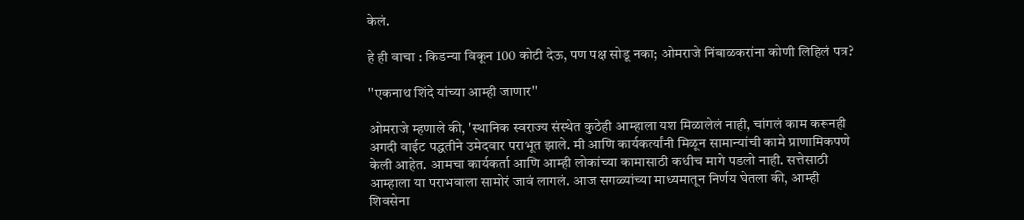केलं.

हे ही वाचा : किडन्या विकून 100 कोटी देऊ, पण पक्ष सोडू नका; ओमराजे निंबाळकरांना कोणी लिहिलं पत्र?

''एकनाथ शिंदे यांच्या आम्ही जाणार''

ओमराजे म्हणाले की, 'स्थानिक स्वराज्य संस्थेत कुठेही आम्हाला यश मिळालेलं नाही, चांगलं काम करूनही अगदी वाईट पद्धतीने उमेदवार पराभूत झाले. मी आणि कार्यकर्त्यांनी मिळून सामान्यांची कामे प्राणामिकपणे केली आहेत. आमचा कार्यकर्ता आणि आम्ही लोकांच्या कामासाठी कधीच मागे पडलो नाही. सत्तेसाठी आम्हाला या पराभवाला सामोरं जावं लागलं. आज सगळ्यांच्या माध्यमातून निर्णय घेतला की, आम्ही शिवसेना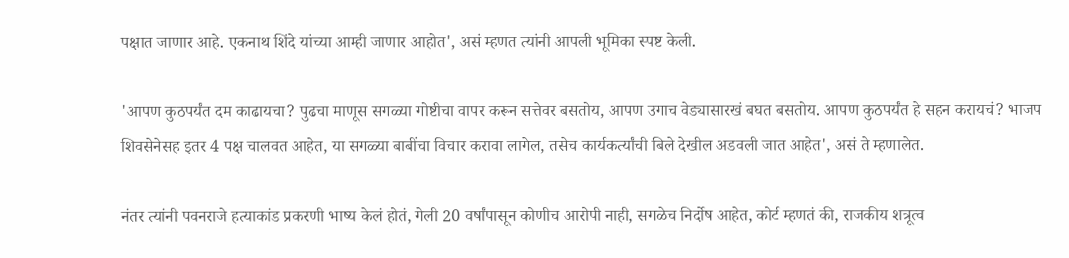पक्षात जाणार आहे. एकनाथ शिंदे यांच्या आम्ही जाणार आहोत', असं म्हणत त्यांनी आपली भूमिका स्पष्ट केली.

'आपण कुठपर्यंत दम काढायचा? पुढचा माणूस सगळ्या गोष्टीचा वापर करून सत्तेवर बसतोय, आपण उगाच वेड्यासारखं बघत बसतोय. आपण कुठपर्यंत हे सहन करायचं? भाजप शिवसेनेसह इतर 4 पक्ष चालवत आहेत, या सगळ्या बाबींचा विचार करावा लागेल, तसेच कार्यकर्त्यांची बिले देखील अडवली जात आहेत', असं ते म्हणालेत.

नंतर त्यांनी पवनराजे हत्याकांड प्रकरणी भाष्य केलं होतं, गेली 20 वर्षांपासून कोणीच आरोपी नाही, सगळेच निर्दोष आहेत, कोर्ट म्हणतं की, राजकीय शत्रूत्व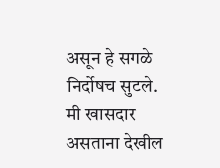असून हे सगळे निर्दोषच सुटले. मी खासदार असताना देखील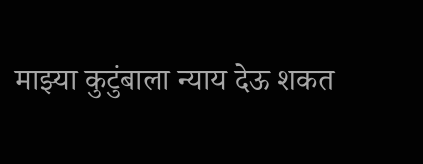माझ्या कुटुंबाला न्याय देऊ शकत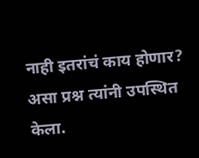नाही इतरांचं काय होणार? असा प्रश्न त्यांनी उपस्थित केला.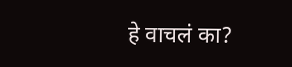हे वाचलं का?